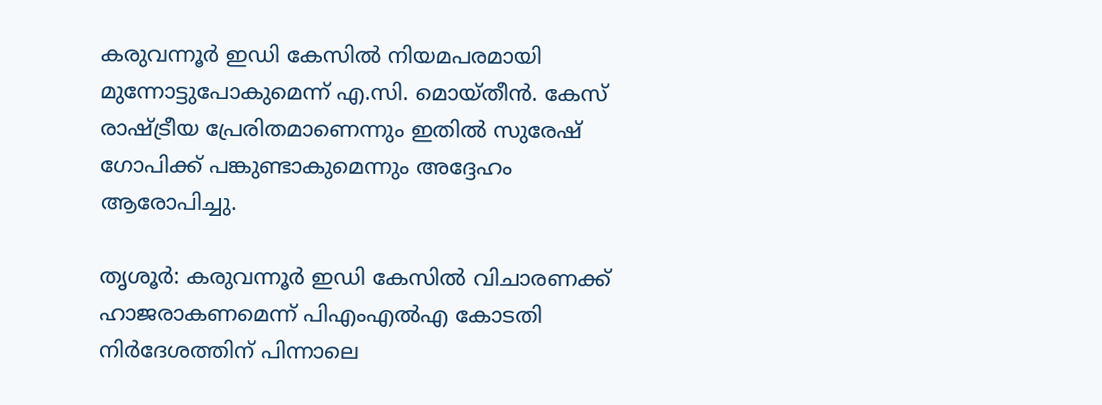കരുവന്നൂർ ഇഡി കേസിൽ നിയമപരമായി മുന്നോട്ടുപോകുമെന്ന് എ.സി. മൊയ്തീൻ. കേസ് രാഷ്ട്രീയ പ്രേരിതമാണെന്നും ഇതിൽ സുരേഷ് ഗോപിക്ക് പങ്കുണ്ടാകുമെന്നും അദ്ദേഹം ആരോപിച്ചു.

തൃശൂർ: കരുവന്നൂർ ഇഡി കേസിൽ വിചാരണക്ക് ഹാജരാകണമെന്ന് പിഎംഎൽഎ കോടതി നിർദേശത്തിന് പിന്നാലെ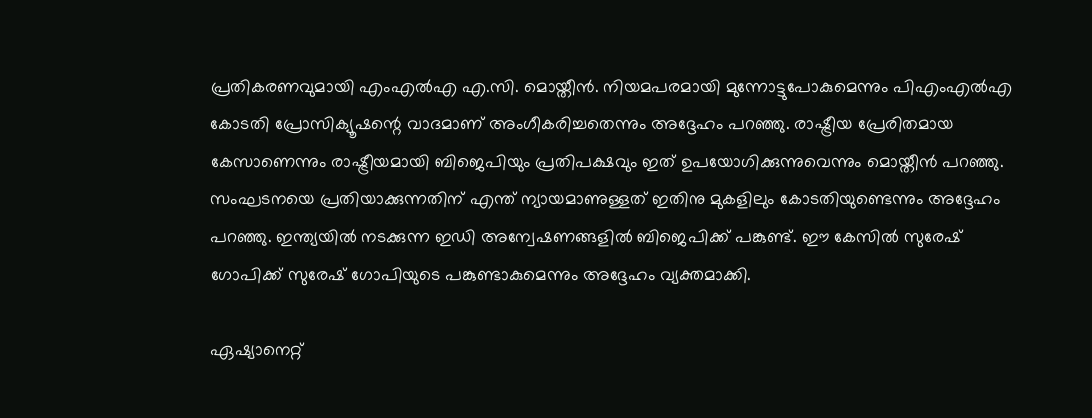പ്രതികരണവുമായി എംഎൽഎ എ.സി. മൊയ്തീൻ. നിയമപരമായി മുന്നോട്ടുപോകുമെന്നും പിഎംഎൽഎ കോടതി പ്രോസിക്യൂഷന്റെ വാദമാണ് അംഗീകരിച്ചതെന്നും അദ്ദേഹം പറഞ്ഞു. രാഷ്ട്രീയ പ്രേരിതമായ കേസാണെന്നും രാഷ്ട്രീയമായി ബിജെപിയും പ്രതിപക്ഷവും ഇത് ഉപയോഗിക്കുന്നുവെന്നും മൊയ്തീൻ പറഞ്ഞു. സംഘടനയെ പ്രതിയാക്കുന്നതിന് എന്ത് ന്യായമാണുള്ളത് ഇതിനു മുകളിലും കോടതിയുണ്ടെന്നും അദ്ദേഹം പറ‍ഞ്ഞു. ഇന്ത്യയിൽ നടക്കുന്ന ഇഡി അന്വേഷണങ്ങളിൽ ബിജെപിക്ക് പങ്കുണ്ട്. ഈ കേസിൽ സുരേഷ് ഗോപിക്ക് സുരേഷ് ഗോപിയുടെ പങ്കുണ്ടാകുമെന്നും അദ്ദേഹം വ്യക്തമാക്കി.

ഏഷ്യാനെറ്റ്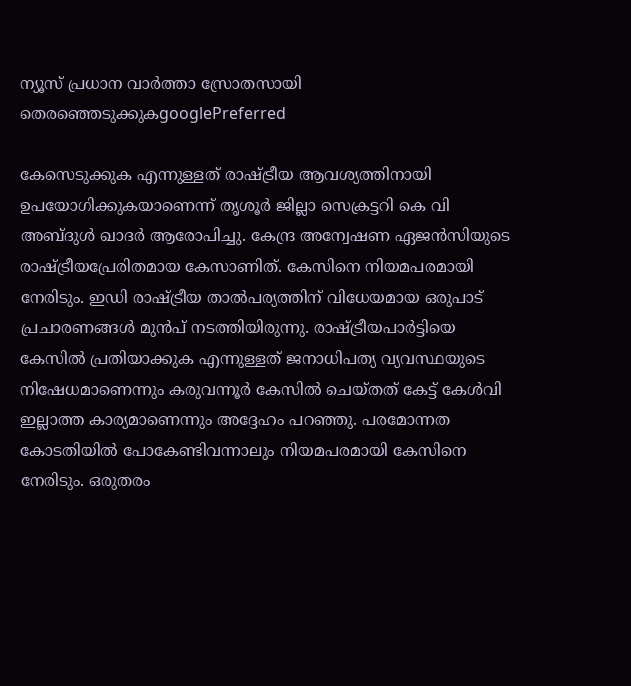ന്യൂസ് പ്രധാന വാർത്താ സ്രോതസായി തെരഞ്ഞെടുക്കുകgooglePreferred

കേസെടുക്കുക എന്നുള്ളത് രാഷ്ട്രീയ ആവശ്യത്തിനായി ഉപയോഗിക്കുകയാണെന്ന് തൃശൂർ ജില്ലാ സെക്രട്ടറി കെ വി അബ്ദുൾ ഖാദർ ആരോപിച്ചു. കേന്ദ്ര അന്വേഷണ ഏജൻസിയുടെ രാഷ്ട്രീയപ്രേരിതമായ കേസാണിത്. കേസിനെ നിയമപരമായി നേരിടും. ഇഡി രാഷ്ട്രീയ താൽപര്യത്തിന് വിധേയമായ ഒരുപാട് പ്രചാരണങ്ങൾ മുൻപ് നടത്തിയിരുന്നു. രാഷ്ട്രീയപാർട്ടിയെ കേസിൽ പ്രതിയാക്കുക എന്നുള്ളത് ജനാധിപത്യ വ്യവസ്ഥയുടെ നിഷേധമാണെന്നും കരുവന്നൂർ കേസിൽ ചെയ്തത് കേട്ട് കേൾവി ഇല്ലാത്ത കാര്യമാണെന്നും അദ്ദേഹം പറഞ്ഞു. പരമോന്നത കോടതിയിൽ പോകേണ്ടിവന്നാലും നിയമപരമായി കേസിനെ നേരിടും. ഒരുതരം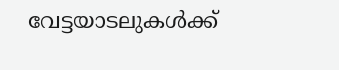വേട്ടയാടലുകൾക്ക്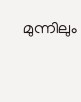മുന്നിലും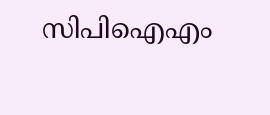സിപിഐഎം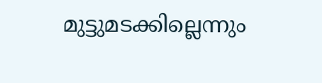മുട്ടുമടക്കില്ലെന്നും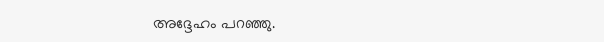അദ്ദേഹം പറഞ്ഞു.